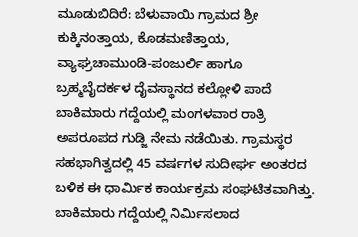ಮೂಡುಬಿದಿರೆ: ಬೆಳುವಾಯಿ ಗ್ರಾಮದ ಶ್ರೀ ಕುಕ್ಕಿನಂತ್ತಾಯ, ಕೊಡಮಣಿತ್ತಾಯ, ವ್ಯಾಘ್ರಚಾಮುಂಡಿ-ಪಂಜುರ್ಲಿ ಹಾಗೂ ಬ್ರಹ್ಮಬೈದರ್ಕಳ ದೈವಸ್ಥಾನದ ಕಲ್ಲೋಳಿ ಪಾದೆ ಬಾಕಿಮಾರು ಗದ್ದೆಯಲ್ಲಿ ಮಂಗಳವಾರ ರಾತ್ರಿ ಅಪರೂಪದ ಗುಡ್ಜಿ ನೇಮ ನಡೆಯಿತು. ಗ್ರಾಮಸ್ಥರ ಸಹಭಾಗಿತ್ವದಲ್ಲಿ 45 ವರ್ಷಗಳ ಸುದೀರ್ಘ ಅಂತರದ ಬಳಿಕ ಈ ಧಾರ್ಮಿಕ ಕಾರ್ಯಕ್ರಮ ಸಂಘಟಿತವಾಗಿತ್ತು. ಬಾಕಿಮಾರು ಗದ್ದೆಯಲ್ಲಿ ನಿರ್ಮಿಸಲಾದ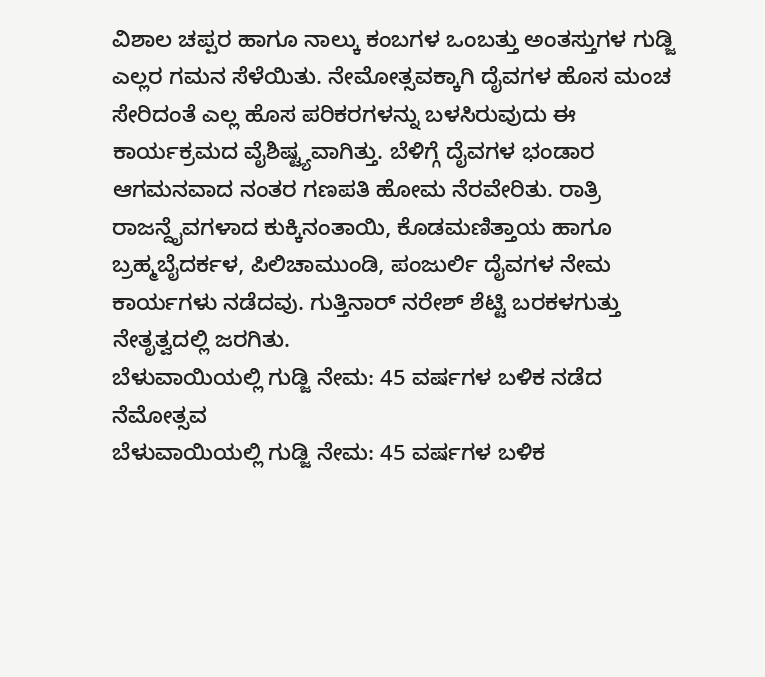ವಿಶಾಲ ಚಪ್ಪರ ಹಾಗೂ ನಾಲ್ಕು ಕಂಬಗಳ ಒಂಬತ್ತು ಅಂತಸ್ತುಗಳ ಗುಡ್ಜಿ ಎಲ್ಲರ ಗಮನ ಸೆಳೆಯಿತು. ನೇಮೋತ್ಸವಕ್ಕಾಗಿ ದೈವಗಳ ಹೊಸ ಮಂಚ ಸೇರಿದಂತೆ ಎಲ್ಲ ಹೊಸ ಪರಿಕರಗಳನ್ನು ಬಳಸಿರುವುದು ಈ ಕಾರ್ಯಕ್ರಮದ ವೈಶಿಷ್ಟ್ಯವಾಗಿತ್ತು. ಬೆಳಿಗ್ಗೆ ದೈವಗಳ ಭಂಡಾರ ಆಗಮನವಾದ ನಂತರ ಗಣಪತಿ ಹೋಮ ನೆರವೇರಿತು. ರಾತ್ರಿ ರಾಜನ್ದೈವಗಳಾದ ಕುಕ್ಕಿನಂತಾಯಿ, ಕೊಡಮಣಿತ್ತಾಯ ಹಾಗೂ ಬ್ರಹ್ಮಬೈದರ್ಕಳ, ಪಿಲಿಚಾಮುಂಡಿ, ಪಂಜುರ್ಲಿ ದೈವಗಳ ನೇಮ ಕಾರ್ಯಗಳು ನಡೆದವು. ಗುತ್ತಿನಾರ್ ನರೇಶ್ ಶೆಟ್ಟಿ ಬರಕಳಗುತ್ತು ನೇತೃತ್ವದಲ್ಲಿ ಜರಗಿತು.
ಬೆಳುವಾಯಿಯಲ್ಲಿ ಗುಡ್ಜಿ ನೇಮ: 45 ವರ್ಷಗಳ ಬಳಿಕ ನಡೆದ ನೆಮೋತ್ಸವ
ಬೆಳುವಾಯಿಯಲ್ಲಿ ಗುಡ್ಜಿ ನೇಮ: 45 ವರ್ಷಗಳ ಬಳಿಕ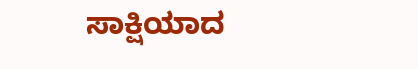ಸಾಕ್ಷಿಯಾದ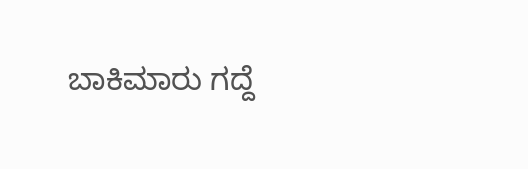ಬಾಕಿಮಾರು ಗದ್ದೆ